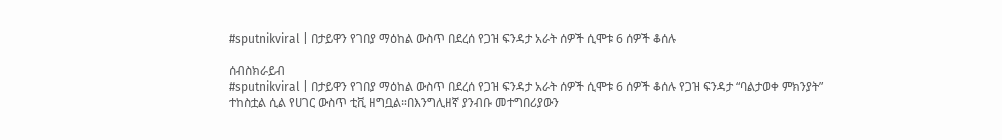#sputnikviral | በታይዋን የገበያ ማዕከል ውስጥ በደረሰ የጋዝ ፍንዳታ አራት ሰዎች ሲሞቱ 6 ሰዎች ቆሰሉ

ሰብስክራይብ
#sputnikviral | በታይዋን የገበያ ማዕከል ውስጥ በደረሰ የጋዝ ፍንዳታ አራት ሰዎች ሲሞቱ 6 ሰዎች ቆሰሉ የጋዝ ፍንዳታ “ባልታወቀ ምክንያት” ተከስቷል ሲል የሀገር ውስጥ ቲቪ ዘግቧል።በእንግሊዘኛ ያንብቡ መተግበሪያውን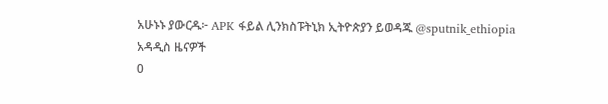አሁኑኑ ያውርዱ፦ APK ፋይል ሊንክስፑትኒክ ኢትዮጵያን ይወዳጁ @sputnik_ethiopia
አዳዲስ ዜናዎች
0